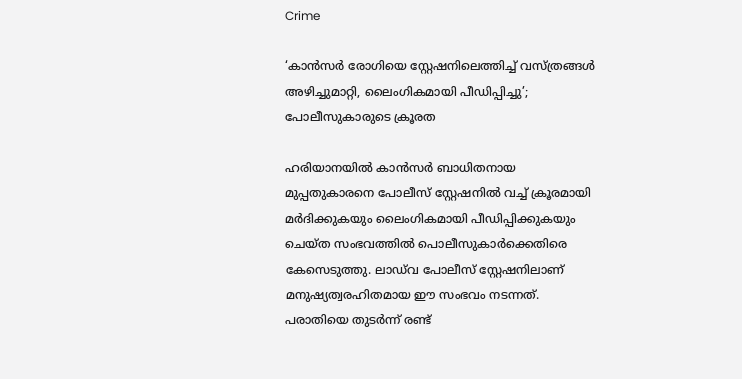Crime

‘കാന്‍സര്‍ രോഗിയെ സ്റ്റേഷനിലെത്തിച്ച് വസ്ത്രങ്ങൾ അഴിച്ചുമാറ്റി, ലൈംഗികമായി പീഡിപ്പിച്ചു’; പോലീസുകാരുടെ ക്രൂരത

ഹരിയാനയിൽ കാൻസർ ബാധിതനായ മുപ്പതുകാരനെ പോലീസ് സ്റ്റേഷനിൽ വച്ച് ക്രൂരമായി മർദിക്കുകയും ലൈംഗികമായി പീഡിപ്പിക്കുകയും ചെയ്ത സംഭവത്തിൽ പൊലീസുകാർക്കെതിരെ കേസെടുത്തു. ലാഡ്‌വ പോലീസ് സ്റ്റേഷനിലാണ് മനുഷ്യത്വരഹിതമായ ഈ സംഭവം നടന്നത്. പരാതിയെ തുടർന്ന് രണ്ട്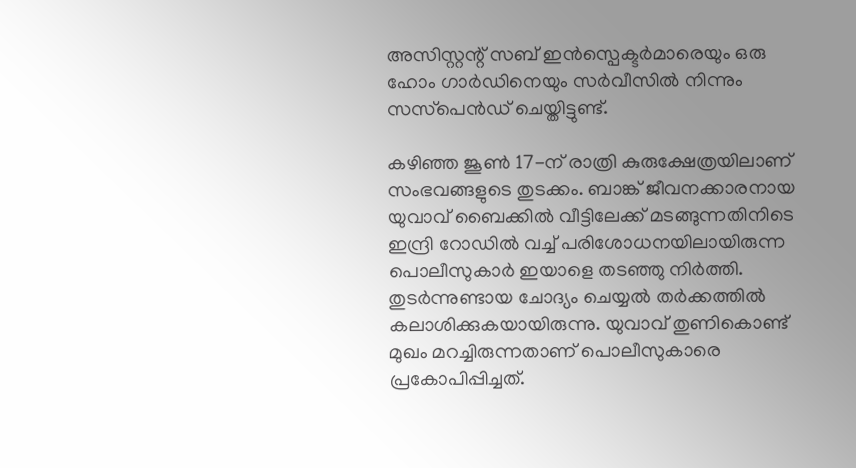അസിസ്റ്റന്റ് സബ് ഇൻസ്പെക്ടർമാരെയും ഒരു ഹോം ഗാർഡിനെയും സർവീസിൽ നിന്നും സസ്‌പെൻഡ് ചെയ്തിട്ടുണ്ട്.

കഴിഞ്ഞ ജൂൺ 17-ന് രാത്രി കുരുക്ഷേത്രയിലാണ് സംഭവങ്ങളുടെ തുടക്കം. ബാങ്ക് ജീവനക്കാരനായ യുവാവ് ബൈക്കിൽ വീട്ടിലേക്ക് മടങ്ങുന്നതിനിടെ ഇന്ദ്രി റോഡിൽ വച്ച് പരിശോധനയിലായിരുന്ന പൊലീസുകാർ ഇയാളെ തടഞ്ഞു നിർത്തി. തുടർന്നുണ്ടായ ചോദ്യം ചെയ്യൽ തർക്കത്തിൽ കലാശിക്കുകയായിരുന്നു. യുവാവ് തുണികൊണ്ട് മുഖം മറച്ചിരുന്നതാണ് പൊലീസുകാരെ പ്രകോപിപ്പിച്ചത്.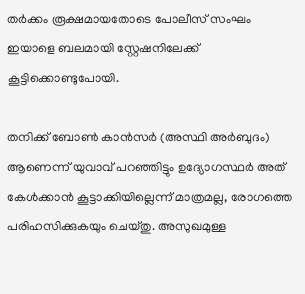തർക്കം രൂക്ഷമായതോടെ പോലീസ് സംഘം ഇയാളെ ബലമായി സ്റ്റേഷനിലേക്ക് കൂട്ടിക്കൊണ്ടുപോയി.

തനിക്ക് ബോൺ കാൻസർ (അസ്ഥി അർബുദം) ആണെന്ന് യുവാവ് പറഞ്ഞിട്ടും ഉദ്യോഗസ്ഥർ അത് കേൾക്കാൻ കൂട്ടാക്കിയില്ലെന്ന് മാത്രമല്ല, രോഗത്തെ പരിഹസിക്കുകയും ചെയ്തു. അസുഖമുള്ള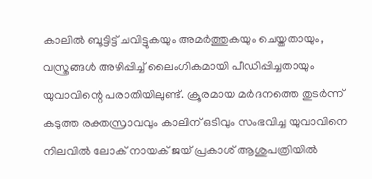കാലിൽ ബൂട്ടിട്ട് ചവിട്ടുകയും അമർത്തുകയും ചെയ്തതായും, വസ്ത്രങ്ങൾ അഴിപ്പിച്ച് ലൈംഗികമായി പീഡിപ്പിച്ചതായും യുവാവിന്റെ പരാതിയിലുണ്ട്. ക്രൂരമായ മർദനത്തെ തുടർന്ന് കടുത്ത രക്തസ്രാവവും കാലിന് ഒടിവും സംഭവിച്ച യുവാവിനെ നിലവിൽ ലോക് നായക് ജയ് പ്രകാശ് ആശുപത്രിയിൽ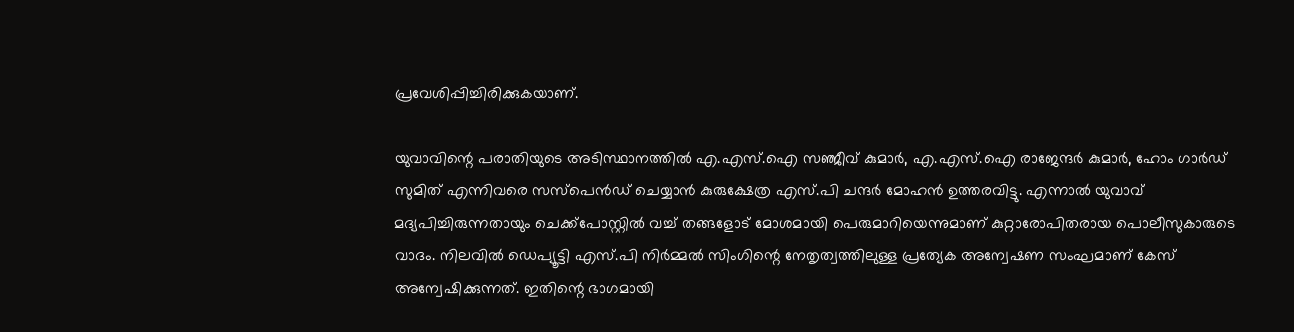പ്രവേശിപ്പിച്ചിരിക്കുകയാണ്.

യുവാവിന്റെ പരാതിയുടെ അടിസ്ഥാനത്തിൽ എ.എസ്.ഐ സഞ്ജീവ് കുമാർ, എ.എസ്.ഐ രാജേന്ദർ കുമാർ, ഹോം ഗാർഡ് സുമിത് എന്നിവരെ സസ്പെൻഡ് ചെയ്യാൻ കുരുക്ഷേത്ര എസ്.പി ചന്ദർ മോഹൻ ഉത്തരവിട്ടു. എന്നാൽ യുവാവ് മദ്യപിച്ചിരുന്നതായും ചെക്ക്‌പോസ്റ്റിൽ വച്ച് തങ്ങളോട് മോശമായി പെരുമാറിയെന്നുമാണ് കുറ്റാരോപിതരായ പൊലീസുകാരുടെ വാദം. നിലവിൽ ഡെപ്യൂട്ടി എസ്.പി നിർമ്മൽ സിംഗിന്റെ നേതൃത്വത്തിലുള്ള പ്രത്യേക അന്വേഷണ സംഘമാണ് കേസ് അന്വേഷിക്കുന്നത്. ഇതിന്റെ ഭാഗമായി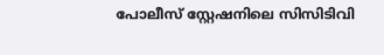പോലീസ് സ്റ്റേഷനിലെ സിസിടിവി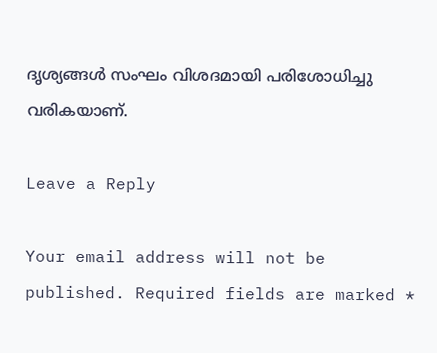ദൃശ്യങ്ങൾ സംഘം വിശദമായി പരിശോധിച്ചു വരികയാണ്.

Leave a Reply

Your email address will not be published. Required fields are marked *